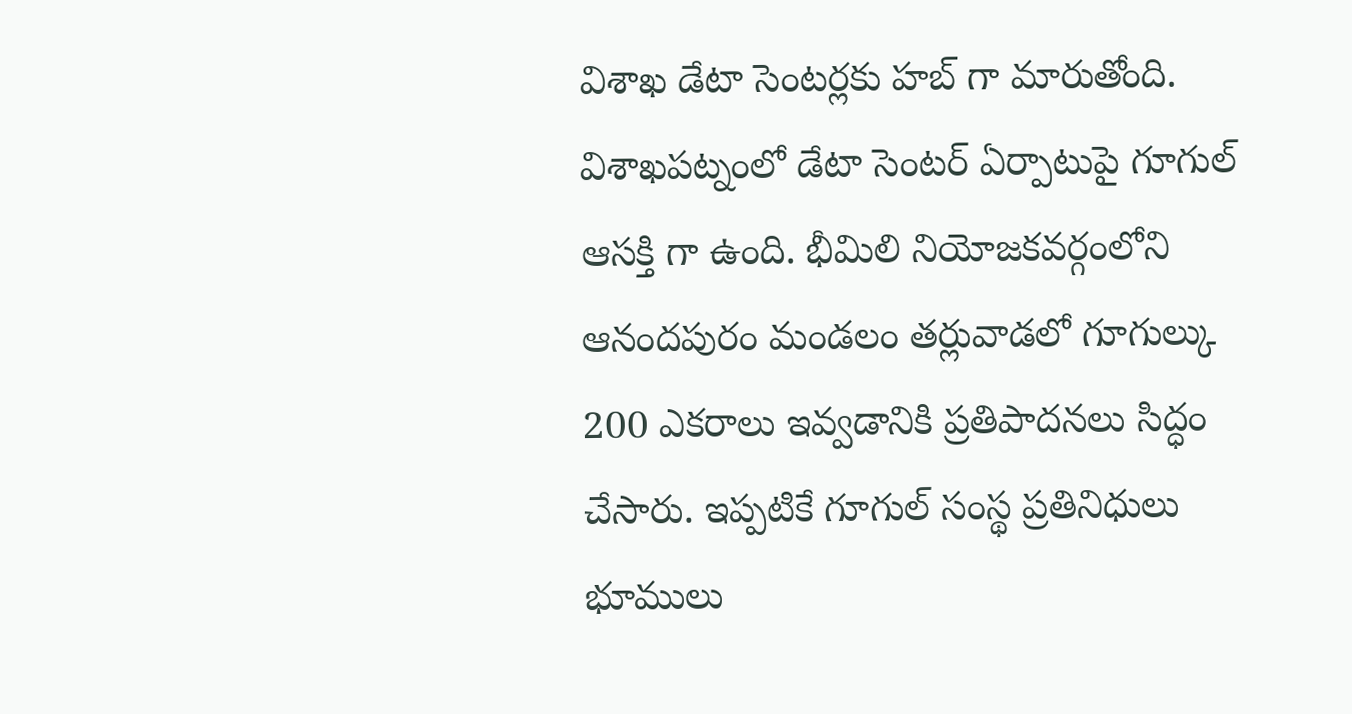విశాఖ డేటా సెంటర్లకు హబ్ గా మారుతోంది. విశాఖపట్నంలో డేటా సెంటర్ ఏర్పాటుపై గూగుల్ ఆసక్తి గా ఉంది. భీమిలి నియోజకవర్గంలోని ఆనందపురం మండలం తర్లువాడలో గూగుల్కు 200 ఎకరాలు ఇవ్వడానికి ప్రతిపాదనలు సిద్ధం చేసారు. ఇప్పటికే గూగుల్ సంస్థ ప్రతినిధులు భూములు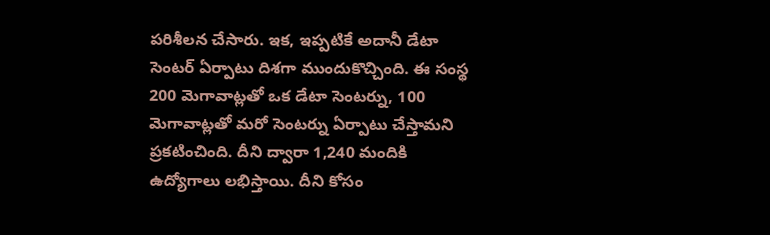పరిశీలన చేసారు. ఇక, ఇప్పటికే అదానీ డేటా సెంటర్ ఏర్పాటు దిశగా ముందుకొచ్చింది. ఈ సంస్థ 200 మెగావాట్లతో ఒక డేటా సెంటర్ను, 100 మెగావాట్లతో మరో సెంటర్ను ఏర్పాటు చేస్తామని ప్రకటించింది. దీని ద్వారా 1,240 మందికి ఉద్యోగాలు లభిస్తాయి. దీని కోసం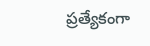ప్రత్యేకంగా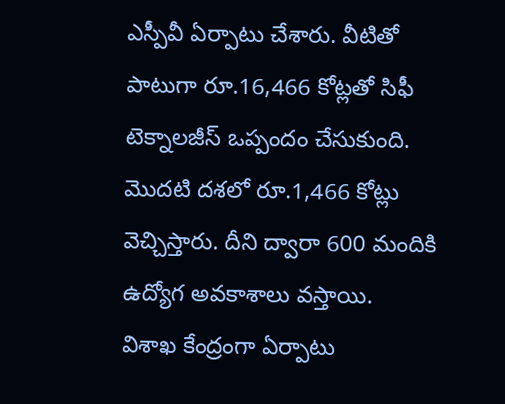ఎస్పీవీ ఏర్పాటు చేశారు. వీటితో పాటుగా రూ.16,466 కోట్లతో సిఫీ టెక్నాలజీస్ ఒప్పందం చేసుకుంది. మొదటి దశలో రూ.1,466 కోట్లు వెచ్చిస్తారు. దీని ద్వారా 600 మందికి ఉద్యోగ అవకాశాలు వస్తాయి.
విశాఖ కేంద్రంగా ఏర్పాటు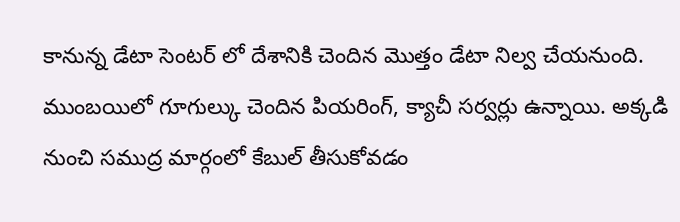కానున్న డేటా సెంటర్ లో దేశానికి చెందిన మొత్తం డేటా నిల్వ చేయనుంది. ముంబయిలో గూగుల్కు చెందిన పియరింగ్, క్యాచీ సర్వర్లు ఉన్నాయి. అక్కడి నుంచి సముద్ర మార్గంలో కేబుల్ తీసుకోవడం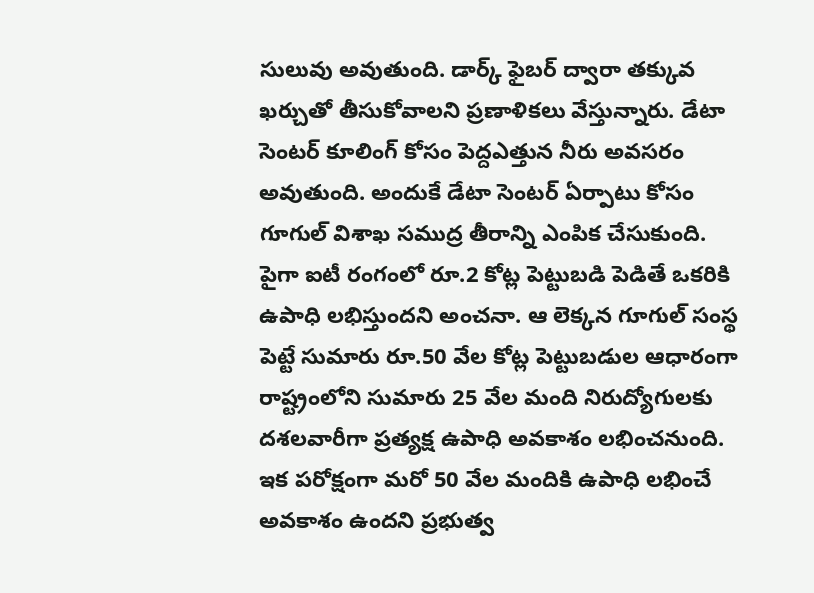సులువు అవుతుంది. డార్క్ ఫైబర్ ద్వారా తక్కువ ఖర్చుతో తీసుకోవాలని ప్రణాళికలు వేస్తున్నారు. డేటా సెంటర్ కూలింగ్ కోసం పెద్దఎత్తున నీరు అవసరం అవుతుంది. అందుకే డేటా సెంటర్ ఏర్పాటు కోసం గూగుల్ విశాఖ సముద్ర తీరాన్ని ఎంపిక చేసుకుంది. పైగా ఐటీ రంగంలో రూ.2 కోట్ల పెట్టుబడి పెడితే ఒకరికి ఉపాధి లభిస్తుందని అంచనా. ఆ లెక్కన గూగుల్ సంస్థ పెట్టే సుమారు రూ.50 వేల కోట్ల పెట్టుబడుల ఆధారంగా రాష్ట్రంలోని సుమారు 25 వేల మంది నిరుద్యోగులకు దశలవారీగా ప్రత్యక్ష ఉపాధి అవకాశం లభించనుంది. ఇక పరోక్షంగా మరో 50 వేల మందికి ఉపాధి లభించే అవకాశం ఉందని ప్రభుత్వ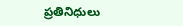ప్రతినిధులు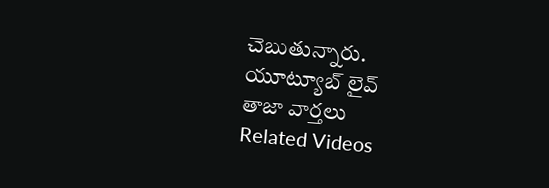చెబుతున్నారు.
యూట్యూబ్ లైవ్
తాజా వార్తలు
Related Videos